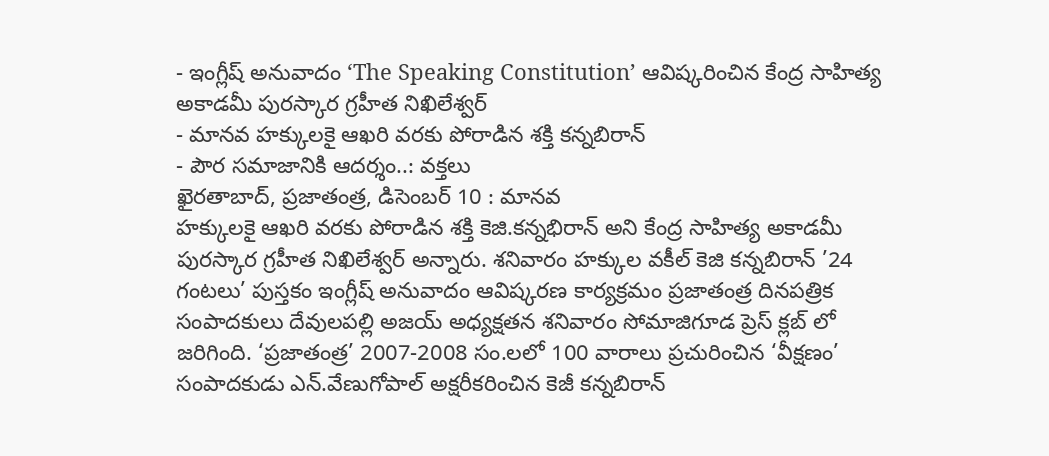- ఇంగ్లీష్ అనువాదం ‘The Speaking Constitution’ ఆవిష్కరించిన కేంద్ర సాహిత్య అకాడమీ పురస్కార గ్రహీత నిఖిలేశ్వర్
- మానవ హక్కులకై ఆఖరి వరకు పోరాడిన శక్తి కన్నబిరాన్
- పౌర సమాజానికి ఆదర్శం..: వక్తలు
ఖైరతాబాద్, ప్రజాతంత్ర, డిసెంబర్ 10 : మానవ
హక్కులకై ఆఖరి వరకు పోరాడిన శక్తి కెజి.కన్నభిరాన్ అని కేంద్ర సాహిత్య అకాడమీ పురస్కార గ్రహీత నిఖిలేశ్వర్ అన్నారు. శనివారం హక్కుల వకీల్ కెజి కన్నబిరాన్ ’24 గంటలు’ పుస్తకం ఇంగ్లీష్ అనువాదం ఆవిష్కరణ కార్యక్రమం ప్రజాతంత్ర దినపత్రిక సంపాదకులు దేవులపల్లి అజయ్ అధ్యక్షతన శనివారం సోమాజిగూడ ప్రెస్ క్లబ్ లో జరిగింది. ‘ప్రజాతంత్ర’ 2007-2008 సం.లలో 100 వారాలు ప్రచురించిన ‘వీక్షణం’ సంపాదకుడు ఎన్.వేణుగోపాల్ అక్షరీకరించిన కెజీ కన్నబిరాన్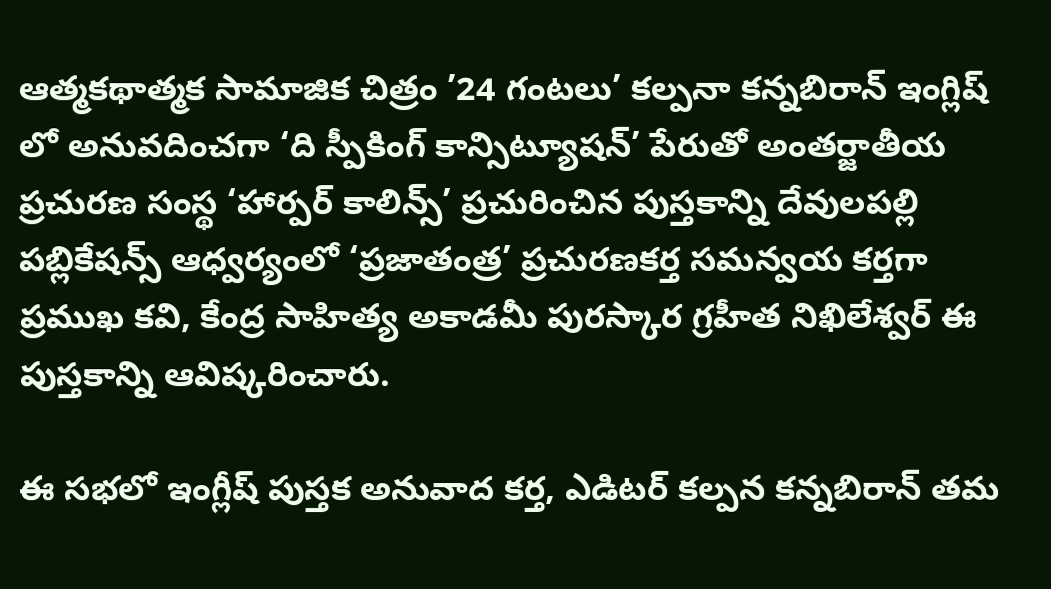ఆత్మకథాత్మక సామాజిక చిత్రం ’24 గంటలు’ కల్పనా కన్నబిరాన్ ఇంగ్లిష్ లో అనువదించగా ‘ది స్పీకింగ్ కాన్సిట్యూషన్’ పేరుతో అంతర్జాతీయ ప్రచురణ సంస్థ ‘హార్పర్ కాలిన్స్’ ప్రచురించిన పుస్తకాన్ని దేవులపల్లి పబ్లికేషన్స్ ఆధ్వర్యంలో ‘ప్రజాతంత్ర’ ప్రచురణకర్త సమన్వయ కర్తగా ప్రముఖ కవి, కేంద్ర సాహిత్య అకాడమీ పురస్కార గ్రహీత నిఖిలేశ్వర్ ఈ పుస్తకాన్ని ఆవిష్కరించారు.

ఈ సభలో ఇంగ్లీష్ పుస్తక అనువాద కర్త, ఎడిటర్ కల్పన కన్నబిరాన్ తమ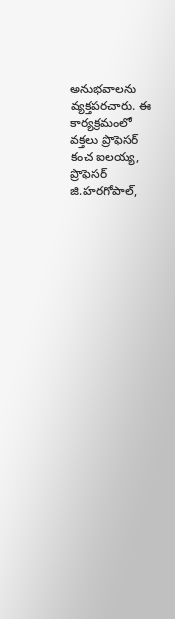అనుభవాలను వ్యక్తపరచారు. ఈ కార్యక్రమంలో వక్తలు ప్రొఫెసర్ కంచ ఐలయ్య, ప్రొఫెసర్ జి.హరగోపాల్,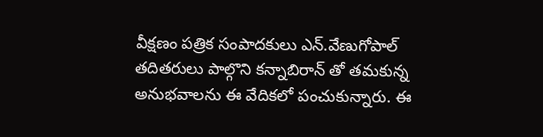వీక్షణం పత్రిక సంపాదకులు ఎన్.వేణుగోపాల్ తదితరులు పాల్గొని కన్నాబిరాన్ తో తమకున్న అనుభవాలను ఈ వేదికలో పంచుకున్నారు. ఈ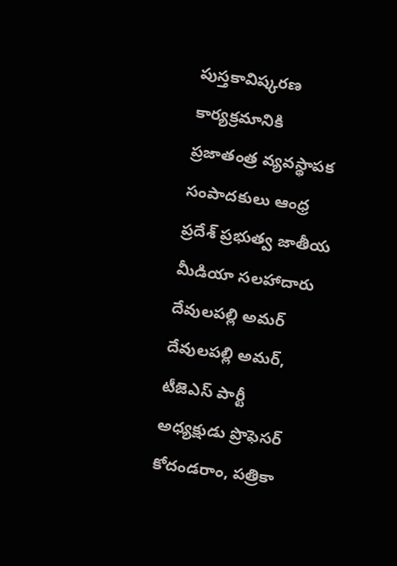పుస్తకావిష్కరణ కార్యక్రమానికి ప్రజాతంత్ర వ్యవస్థాపక సంపాదకులు ఆంధ్ర ప్రదేశ్ ప్రభుత్వ జాతీయ మీడియా సలహాదారు దేవులపల్లి అమర్ దేవులపల్లి అమర్, టీజెఎస్ పార్టీ అధ్యక్షుడు ప్రొఫెసర్ కోదండరాం, పత్రికా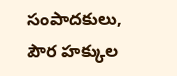సంపాదకులు, పౌర హక్కుల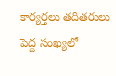కార్యర్తలు తదితరులు పెద్ద సంఖ్యలో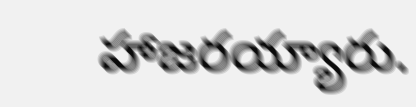హాజరయ్యారు.